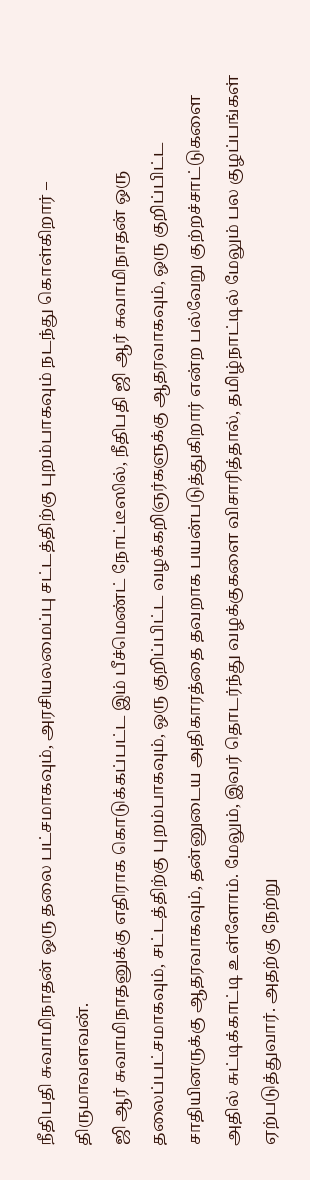நீதிபதி சுவாமிநாதன் ஒரு தலை பட்சமாகவும், அரசியலமைப்பு சட்டத்திற்கு புறம்பாகவும் நடந்து கொள்கிறார் – திருமாவளவன்.
ஜி ஆர் சுவாமிநாதனுக்கு எதிராக கொடுக்கப்பட்ட இம் பீச்மெண்ட் நோட்டீஸில், நீதிபதி ஜி ஆர் சுவாமிநாதன் ஒரு தலைப்பட்சமாகவும், சட்டத்திற்கு புறம்பாகவும், ஒரு குறிப்பிட்ட வழக்கறிஞர்களுக்கு ஆதரவாகவும், ஒரு குறிப்பிட்ட சாதியினருக்கு ஆதரவாகவும், தன்னுடைய அதிகாரத்தை தவறாக பயன்படுத்துகிறார் என்ற பல்வேறு குற்றச்சாட்டுகளை அதில் சுட்டிக்காட்டி உள்ளோம். மேலும், இவர் தொடர்ந்து வழக்குகளை விசாரித்தால், தமிழ்நாட்டில் மேலும் பல குழப்பங்கள் ஏற்படுத்துவார். அதற்கு நேற்று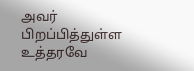அவர் பிறப்பித்துள்ள உத்தரவே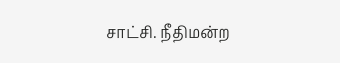சாட்சி. நீதிமன்ற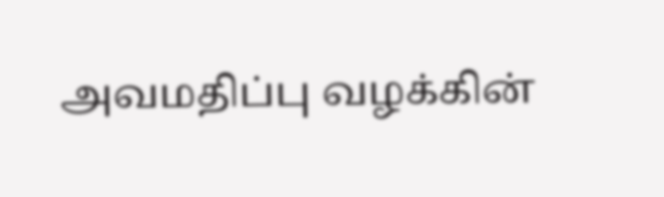அவமதிப்பு வழக்கின்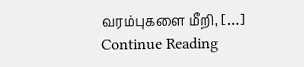வரம்புகளை மீறி, […]
Continue Reading